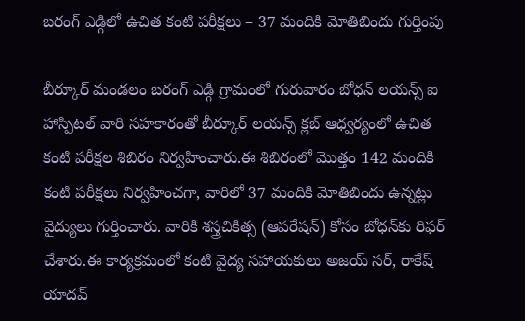బరంగ్ ఎడ్గిలో ఉచిత కంటి పరీక్షలు – 37 మందికి మోతిబిందు గుర్తింపు

బీర్కూర్ మండలం బరంగ్ ఎడ్గి గ్రామంలో గురువారం బోధన్ లయన్స్ ఐ హాస్పిటల్ వారి సహకారంతో బీర్కూర్ లయన్స్ క్లబ్ ఆధ్వర్యంలో ఉచిత కంటి పరీక్షల శిబిరం నిర్వహించారు.ఈ శిబిరంలో మొత్తం 142 మందికి కంటి పరీక్షలు నిర్వహించగా, వారిలో 37 మందికి మోతిబిందు ఉన్నట్లు వైద్యులు గుర్తించారు. వారికి శస్త్రచికిత్స (ఆపరేషన్) కోసం బోధన్‌కు రిఫర్ చేశారు.ఈ కార్యక్రమంలో కంటి వైద్య సహాయకులు అజయ్ సర్, రాకేష్ యాదవ్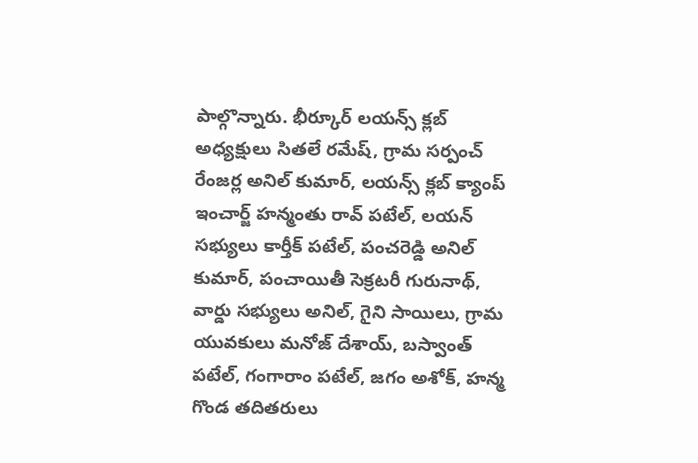పాల్గొన్నారు. భీర్కూర్ లయన్స్ క్లబ్ అధ్యక్షులు సితలే రమేష్, గ్రామ సర్పంచ్ రేంజర్ల అనిల్ కుమార్, లయన్స్ క్లబ్ క్యాంప్ ఇంచార్జ్ హన్మంతు రావ్ పటేల్, లయన్ సభ్యులు కార్తీక్ పటేల్, పంచరెడ్డి అనిల్ కుమార్, పంచాయితీ సెక్రటరీ గురునాథ్, వార్డు సభ్యులు అనిల్, గైని సాయిలు, గ్రామ యువకులు మనోజ్ దేశాయ్, బస్వాంత్ పటేల్, గంగారాం పటేల్, జగం అశోక్, హన్మ గొండ తదితరులు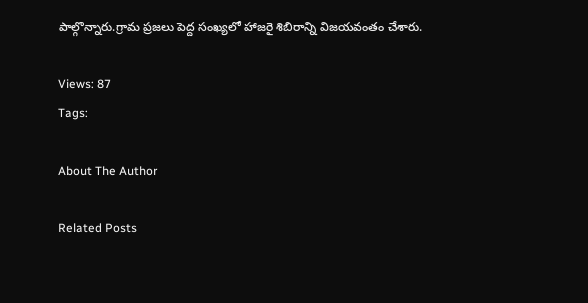పాల్గొన్నారు.గ్రామ ప్రజలు పెద్ద సంఖ్యలో హాజరై శిబిరాన్ని విజయవంతం చేశారు.

Views: 87
Tags:

About The Author

Related Posts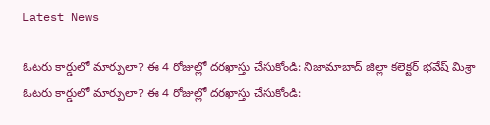Latest News

ఓటరు కార్డులో మార్పులా? ఈ 4 రోజుల్లో దరఖాస్తు చేసుకోండి: నిజామాబాద్ జిల్లా కలెక్టర్ భవేష్ మిశ్రా ఓటరు కార్డులో మార్పులా? ఈ 4 రోజుల్లో దరఖాస్తు చేసుకోండి: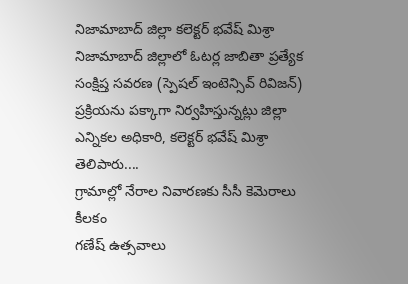నిజామాబాద్ జిల్లా కలెక్టర్ భవేష్ మిశ్రా
నిజామాబాద్ జిల్లాలో ఓటర్ల జాబితా ప్రత్యేక సంక్షిప్త సవరణ (స్పెషల్‌ ఇంటెన్సివ్‌ రివిజన్‌) ప్రక్రియను పక్కాగా నిర్వహిస్తున్నట్లు జిల్లా ఎన్నికల అధికారి, కలెక్టర్‌ భవేష్‌ మిశ్రా తెలిపారు....
గ్రామాల్లో నేరాల నివారణకు సీసీ కెమెరాలు కీలకం
గణేష్ ఉత్సవాలు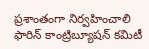ప్రశాంతంగా నిర్వహించాలి
ఫారిన్ కాంట్రిబ్యూషన్ కమిటీ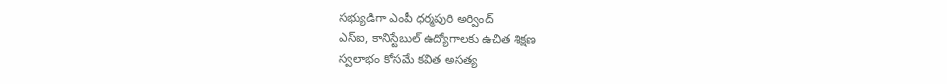సభ్యుడిగా ఎంపీ ధర్మపురి అర్వింద్
ఎస్‌ఐ, కానిస్టేబుల్‌ ఉద్యోగాలకు ఉచిత శిక్షణ
స్వలాభం కోసమే కవిత అసత్య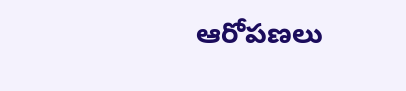ఆరోపణలు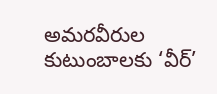అమరవీరుల కుటుంబాలకు ‘వీర్‌’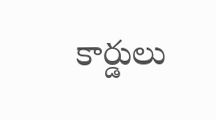కార్డులు